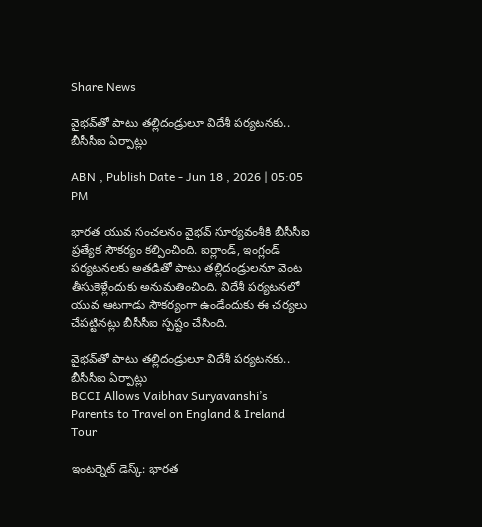Share News

వైభవ్‌తో పాటు తల్లిదండ్రులూ విదేశీ పర్యటనకు.. బీసీసీఐ ఏర్పాట్లు

ABN , Publish Date - Jun 18 , 2026 | 05:05 PM

భారత యువ సంచలనం వైభవ్ సూర్యవంశీకి బీసీసీఐ ప్రత్యేక సౌకర్యం కల్పించింది. ఐర్లాండ్, ఇంగ్లండ్ పర్యటనలకు అతడితో పాటు తల్లిదండ్రులనూ వెంట తీసుకెళ్లేందుకు అనుమతించింది. విదేశీ పర్యటనలో యువ ఆటగాడు సౌకర్యంగా ఉండేందుకు ఈ చర్యలు చేపట్టినట్లు బీసీసీఐ స్పష్టం చేసింది.

వైభవ్‌తో పాటు తల్లిదండ్రులూ విదేశీ పర్యటనకు.. బీసీసీఐ ఏర్పాట్లు
BCCI Allows Vaibhav Suryavanshi’s Parents to Travel on England & Ireland Tour

ఇంటర్నెట్ డెస్క్: భారత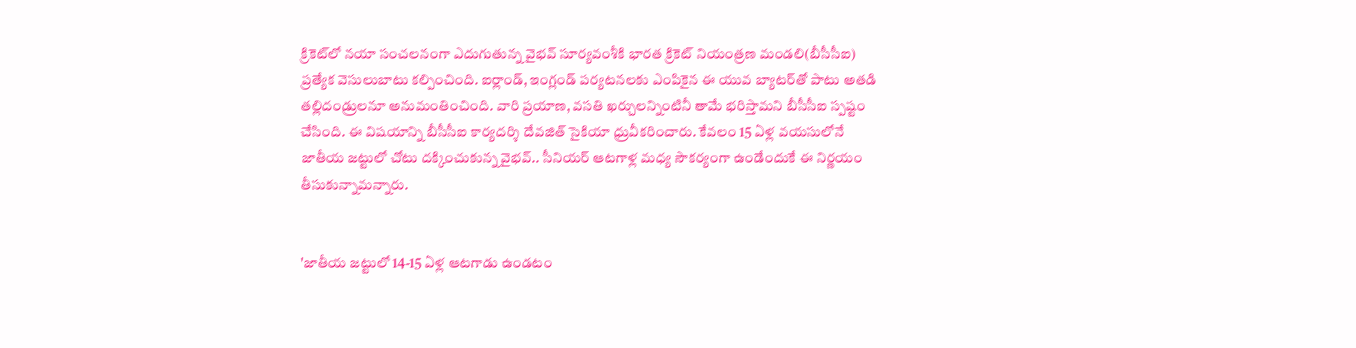క్రికెట్‌లో నయా సంచలనంగా ఎదుగుతున్న వైభవ్ సూర్యవంశీకి భారత క్రికెట్ నియంత్రణ మండలి(బీసీసీఐ) ప్రత్యేక వెసులుబాటు కల్పించింది. ఐర్లాండ్, ఇంగ్లండ్ పర్యటనలకు ఎంపికైన ఈ యువ బ్యాటర్‌తో పాటు అతడి తల్లిదండ్రులనూ అనుమంతించింది. వారి ప్రయాణ, వసతి ఖర్చులన్నింటినీ తామే భరిస్తామని బీసీసీఐ స్పష్టం చేసింది. ఈ విషయాన్ని బీసీసీఐ కార్యదర్శి దేవజిత్ సైకియా ధ్రువీకరించారు. కేవలం 15 ఏళ్ల వయసులోనే జాతీయ జట్టులో చోటు దక్కించుకున్న వైభవ్.. సీనియర్ ఆటగాళ్ల మధ్య సౌకర్యంగా ఉండేందుకే ఈ నిర్ణయం తీసుకున్నామన్నారు.


'జాతీయ జట్టులో 14-15 ఏళ్ల ఆటగాడు ఉండటం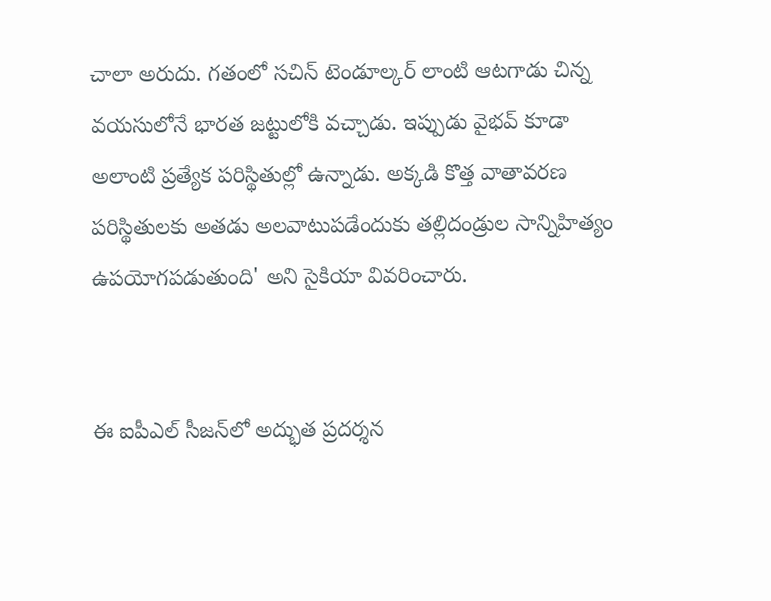చాలా అరుదు. గతంలో సచిన్ టెండూల్కర్ లాంటి ఆటగాడు చిన్న వయసులోనే భారత జట్టులోకి వచ్చాడు. ఇప్పుడు వైభవ్ కూడా అలాంటి ప్రత్యేక పరిస్థితుల్లో ఉన్నాడు. అక్కడి కొత్త వాతావరణ పరిస్థితులకు అతడు అలవాటుపడేందుకు తల్లిదండ్రుల సాన్నిహిత్యం ఉపయోగపడుతుంది' అని సైకియా వివరించారు.


ఈ ఐపీఎల్ సీజన్‌లో అద్భుత ప్రదర్శన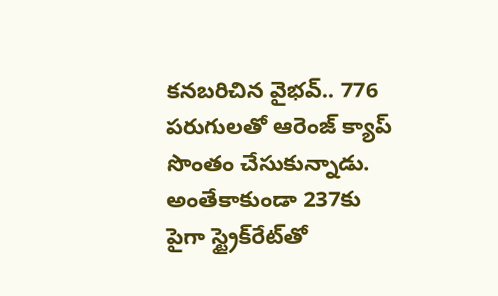కనబరిచిన వైభవ్.. 776 పరుగులతో ఆరెంజ్ క్యాప్ సొంతం చేసుకున్నాడు. అంతేకాకుండా 237కు పైగా స్ట్రైక్‌రేట్‌తో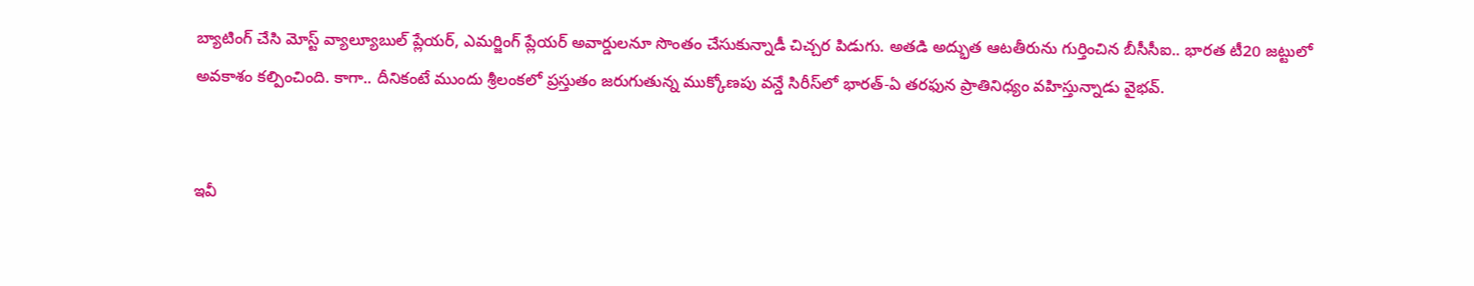బ్యాటింగ్ చేసి మోస్ట్ వ్యాల్యూబుల్ ప్లేయర్, ఎమర్జింగ్ ప్లేయర్ అవార్డులనూ సొంతం చేసుకున్నాడీ చిచ్చర పిడుగు. అతడి అద్భుత ఆటతీరును గుర్తించిన బీసీసీఐ.. భారత టీ20 జట్టులో అవకాశం కల్పించింది. కాగా.. దీనికంటే ముందు శ్రీలంకలో ప్రస్తుతం జరుగుతున్న ముక్కోణపు వన్డే సిరీస్‌లో భారత్-ఏ తరఫున ప్రాతినిధ్యం వహిస్తున్నాడు వైభవ్.


ఇవీ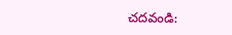చదవండి: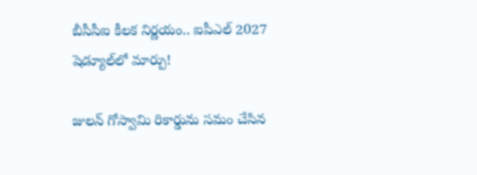బీసీసీఐ కీలక నిర్ణయం.. ఐపీఎల్ 2027 షెడ్యూల్‌లో మార్పు!

జులన్‌ గోస్వామి రికార్డును సమం చేసిన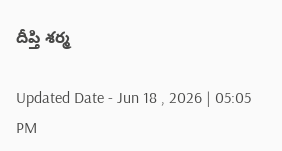దీప్తి శర్మ

Updated Date - Jun 18 , 2026 | 05:05 PM